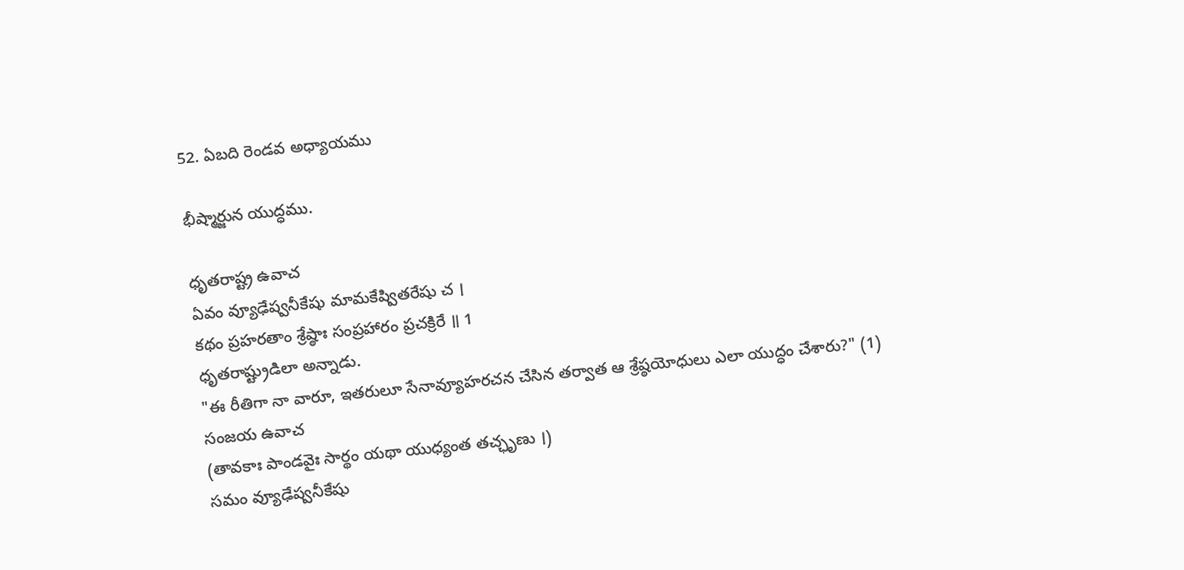52. ఏబది రెండవ అధ్యాయము

భీష్మార్జున యుద్ధము.

ధృతరాష్ట్ర ఉవాచ
ఏవం వ్యూఢేష్వనీకేషు మామకేష్వితరేషు చ ।
కథం ప్రహరతాం శ్రేష్ఠాః సంప్రహారం ప్రచక్రిరే ॥ 1
ధృతరాష్ట్రుడిలా అన్నాడు.
"ఈ రీతిగా నా వారూ, ఇతరులూ సేనావ్యూహరచన చేసిన తర్వాత ఆ శ్రేష్ఠయోధులు ఎలా యుద్ధం చేశారు?" (1)
సంజయ ఉవాచ
(తావకాః పాండవైః సార్థం యథా యుధ్యంత తచ్ఛృణు ।)
సమం వ్యూఢేష్వనీకేషు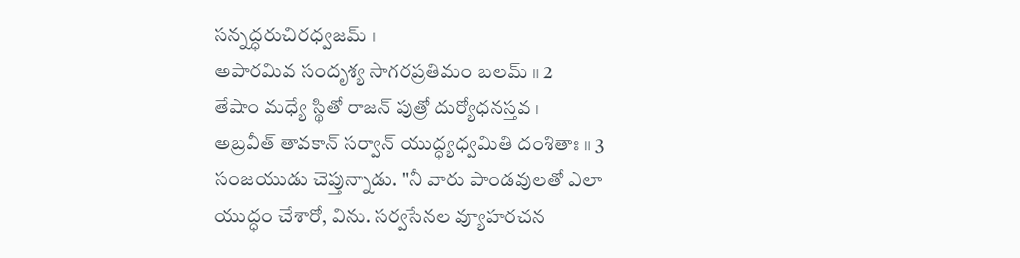సన్నద్ధరుచిరధ్వజమ్ ।
అపారమివ సందృశ్య సాగరప్రతిమం బలమ్ ॥ 2
తేషాం మధ్యే స్థితో రాజన్ పుత్రో దుర్యోధనస్తవ ।
అబ్రవీత్ తావకాన్ సర్వాన్ యుద్ధ్యధ్వమితి దంశితాః ॥ 3
సంజయుడు చెప్తున్నాడు. "నీ వారు పాండవులతో ఎలా యుద్ధం చేశారో, విను. సర్వసేనల వ్యూహరచన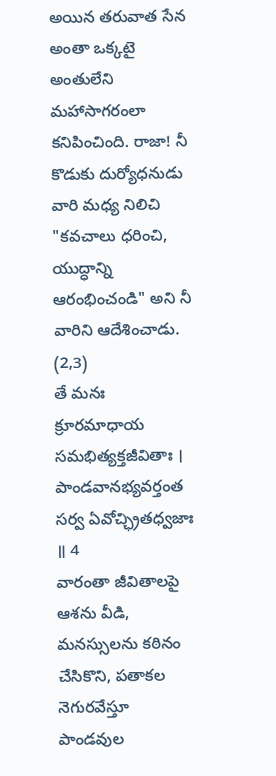అయిన తరువాత సేన అంతా ఒక్కటై అంతులేని మహాసాగరంలా కనిపించింది. రాజా! నీ కొడుకు దుర్యోధనుడు వారి మధ్య నిలిచి "కవచాలు ధరించి, యుద్ధాన్ని ఆరంభించండి" అని నీ వారిని ఆదేశించాడు. (2,3)
తే మనః క్రూరమాధాయ సమభిత్యక్తజీవితాః ।
పాండవానభ్యవర్తంత సర్వ ఏవోచ్ఛ్రితధ్వజాః ॥ 4
వారంతా జీవితాలపై ఆశను వీడి, మనస్సులను కఠినం చేసికొని, పతాకల నెగురవేస్తూ పాండవుల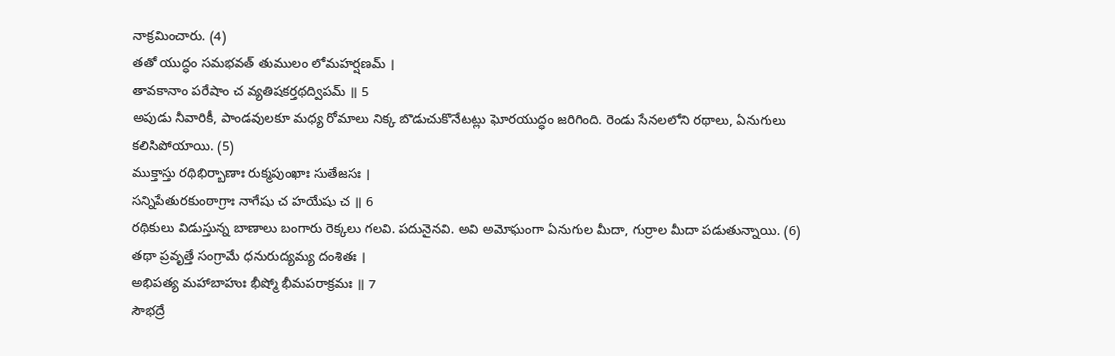నాక్రమించారు. (4)
తతో యుద్ధం సమభవత్ తుములం లోమహర్షణమ్ ।
తావకానాం పరేషాం చ వ్యతిషకర్తథద్విపమ్ ॥ 5
అపుడు నీవారికీ, పాండవులకూ మధ్య రోమాలు నిక్క బొడుచుకొనేటట్లు ఘోరయుద్ధం జరిగింది. రెండు సేనలలోని రథాలు, ఏనుగులు కలిసిపోయాయి. (5)
ముక్తాస్తు రథిభిర్బాణాః రుక్మపుంఖాః సుతేజసః ।
సన్నిపేతురకుంఠాగ్రాః నాగేషు చ హయేషు చ ॥ 6
రథికులు విడుస్తున్న బాణాలు బంగారు రెక్కలు గలవి. పదునైనవి. అవి అమోఘంగా ఏనుగుల మీదా, గుర్రాల మీదా పడుతున్నాయి. (6)
తథా ప్రవృత్తే సంగ్రామే ధనురుద్యమ్య దంశితః ।
అభిపత్య మహాబాహుః భీష్మో భీమపరాక్రమః ॥ 7
సౌభద్రే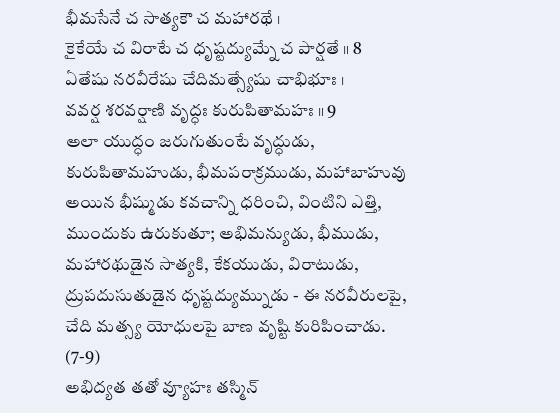భీమసేనే చ సాత్యకౌ చ మహారథే ।
కైకేయే చ విరాటే చ ధృష్టద్యుమ్నే చ పార్షతే ॥ 8
ఏతేషు నరవీరేషు చేదిమత్స్యేషు చాభిభూః ।
వవర్ష శరవర్షాణి వృద్ధః కురుపితామహః ॥ 9
అలా యుద్ధం జరుగుతుంటే వృద్ధుడు, కురుపితామహుడు, భీమపరాక్రముడు, మహాబాహువు అయిన భీష్ముడు కవచాన్ని ధరించి, వింటిని ఎత్తి, ముందుకు ఉరుకుతూ; అభిమన్యుడు, భీముడు, మహారథుడైన సాత్యకి, కేకయుడు, విరాటుడు, ద్రుపదుసుతుడైన ధృష్టద్యుమ్నుడు - ఈ నరవీరులపై, చేది మత్స్య యోధులపై బాణ వృష్టి కురిపించాడు. (7-9)
అభిద్యత తతో వ్యూహః తస్మిన్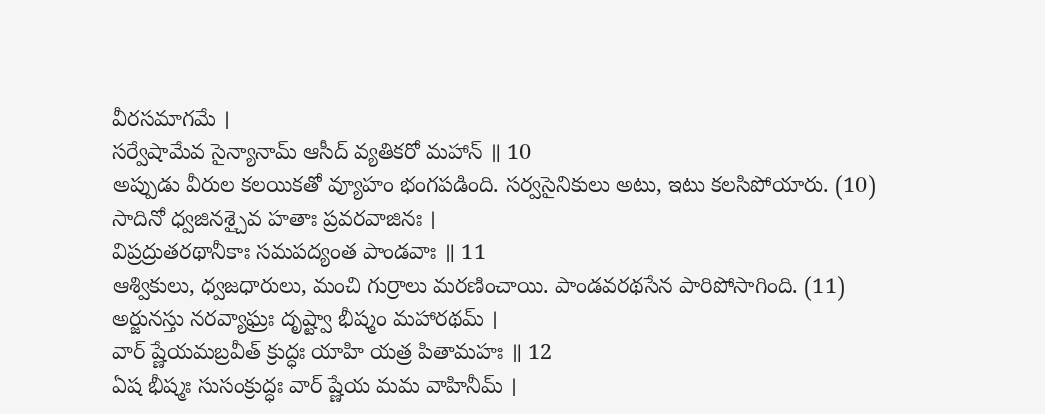వీరసమాగమే ।
సర్వేషామేవ సైన్యానామ్ ఆసీద్ వ్యతికరో మహాన్ ॥ 10
అప్పుడు వీరుల కలయికతో వ్యూహం భంగపడింది. సర్వసైనికులు అటు, ఇటు కలసిపోయారు. (10)
సాదినో ధ్వజినశ్చైవ హతాః ప్రవరవాజినః ।
విప్రద్రుతరథానీకాః సమపద్యంత పాండవాః ॥ 11
ఆశ్వికులు, ధ్వజధారులు, మంచి గుర్రాలు మరణించాయి. పాండవరథసేన పారిపోసాగింది. (11)
అర్జునస్తు నరవ్యాఘ్రః దృష్ట్వా భీష్మం మహారథమ్ ।
వార్ ష్ణేయమబ్రవీత్ క్రుద్ధః యాహి యత్ర పితామహః ॥ 12
ఏష భీష్మః సుసంక్రుద్ధః వార్ ష్ణేయ మమ వాహినీమ్ ।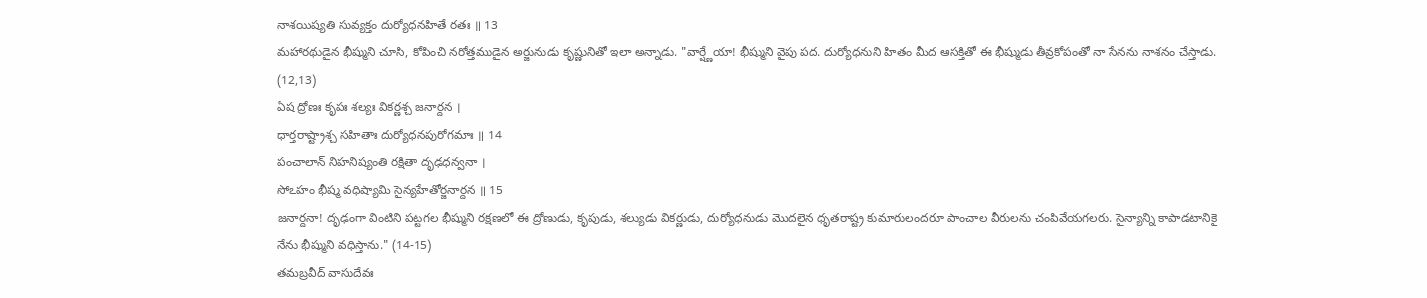నాశయిష్యతి సువ్యక్తం దుర్యోధనహితే రతః ॥ 13
మహారథుడైన భీష్ముని చూసి, కోపించి నరోత్తముడైన అర్జునుడు కృష్ణునితో ఇలా అన్నాడు. "వార్ష్ణేయా! భీష్ముని వైపు పద. దుర్యోధనుని హితం మీద ఆసక్తితో ఈ భీష్ముడు తీవ్రకోపంతో నా సేనను నాశనం చేస్తాడు. (12,13)
ఏష ద్రోణః కృపః శల్యః వికర్ణశ్చ జనార్దన ।
ధార్తరాష్ట్రాశ్చ సహితాః దుర్యోధనపురోగమాః ॥ 14
పంచాలాన్ నిహనిష్యంతి రక్షితా దృఢధన్వనా ।
సోఽహం భీష్మ వధిష్యామి సైన్యహేతోర్జనార్దన ॥ 15
జనార్దనా! దృఢంగా వింటిని పట్టగల భీష్ముని రక్షణలో ఈ ద్రోణుడు, కృపుడు, శల్యుడు వికర్ణుడు, దుర్యోధనుడు మొదలైన ధృతరాష్ట్ర కుమారులందరూ పాంచాల వీరులను చంపివేయగలరు. సైన్యాన్ని కాపాడటానికై నేను భీష్ముని వధిస్తాను." (14-15)
తమబ్రవీద్ వాసుదేవః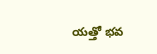యత్తో భవ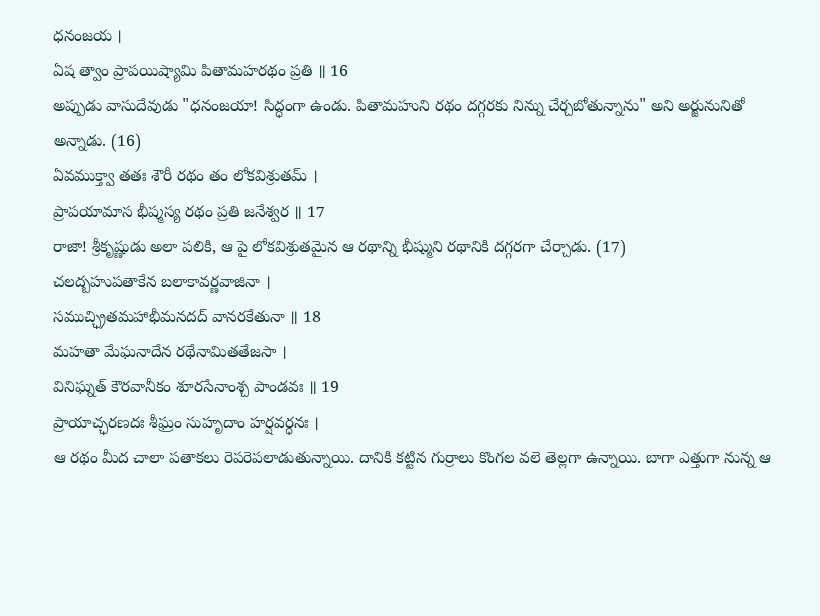ధనంజయ ।
ఏష త్వాం ప్రాపయిష్యామి పితామహరథం ప్రతి ॥ 16
అప్పుడు వాసుదేవుడు "ధనంజయా! సిద్ధంగా ఉండు. పితామహుని రథం దగ్గరకు నిన్ను చేర్చబోతున్నాను" అని అర్జునునితో అన్నాడు. (16)
ఏవముక్త్వా తతః శౌరీ రథం తం లోకవిశ్రుతమ్ ।
ప్రాపయామాస భీష్మస్య రథం ప్రతి జనేశ్వర ॥ 17
రాజా! శ్రీకృష్ణుడు అలా పలికి, ఆ పై లోకవిశ్రుతమైన ఆ రథాన్ని భీష్ముని రథానికి దగ్గరగా చేర్చాడు. (17)
చలద్బహుపతాకేన బలాకావర్ణవాజినా ।
సముచ్ఛ్రితమహాభీమనదద్ వానరకేతునా ॥ 18
మహతా మేఘనాదేన రథేనామితతేజసా ।
వినిఘ్నత్ కౌరవానీకం శూరసేనాంశ్చ పాండవః ॥ 19
ప్రాయాచ్ఛరణదః శీఘ్రం సుహృదాం హర్షవర్ధనః ।
ఆ రథం మీద చాలా పతాకలు రెపరెపలాడుతున్నాయి. దానికి కట్టిన గుర్రాలు కొంగల వలె తెల్లగా ఉన్నాయి. బాగా ఎత్తుగా నున్న ఆ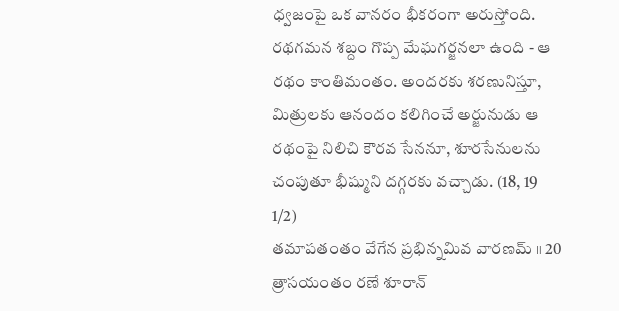ధ్వజంపై ఒక వానరం భీకరంగా అరుస్తోంది. రథగమన శబ్దం గొప్ప మేఘగర్జనలా ఉంది - ఆ రథం కాంతిమంతం. అందరకు శరణునిస్తూ, మిత్రులకు ఆనందం కలిగించే అర్జునుడు ఆ రథంపై నిలిచి కౌరవ సేననూ, శూరసేనులను చంపుతూ భీష్ముని దగ్గరకు వచ్చాడు. (18, 19 1/2)
తమాపతంతం వేగేన ప్రభిన్నమివ వారణమ్ ॥ 20
త్రాసయంతం రణే శూరాన్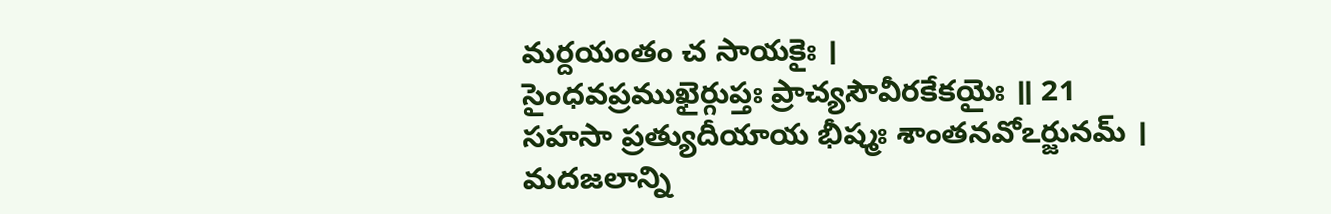మర్దయంతం చ సాయకైః ।
సైంధవప్రముఖైర్గుప్తః ప్రాచ్యసౌవీరకేకయైః ॥ 21
సహసా ప్రత్యుదీయాయ భీష్మః శాంతనవోఽర్జునమ్ ।
మదజలాన్ని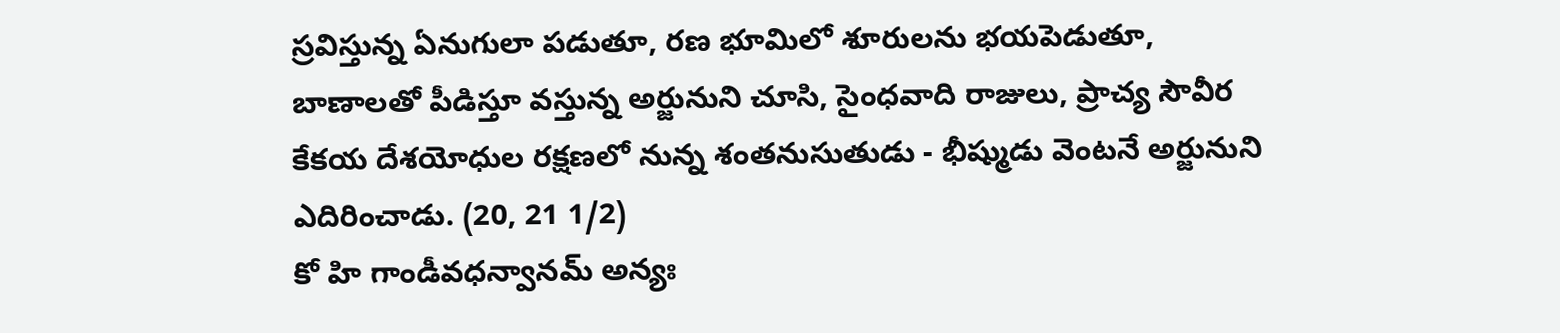స్రవిస్తున్న ఏనుగులా పడుతూ, రణ భూమిలో శూరులను భయపెడుతూ, బాణాలతో పీడిస్తూ వస్తున్న అర్జునుని చూసి, సైంధవాది రాజులు, ప్రాచ్య సౌవీర కేకయ దేశయోధుల రక్షణలో నున్న శంతనుసుతుడు - భీష్ముడు వెంటనే అర్జునుని ఎదిరించాడు. (20, 21 1/2)
కో హి గాండీవధన్వానమ్ అన్యః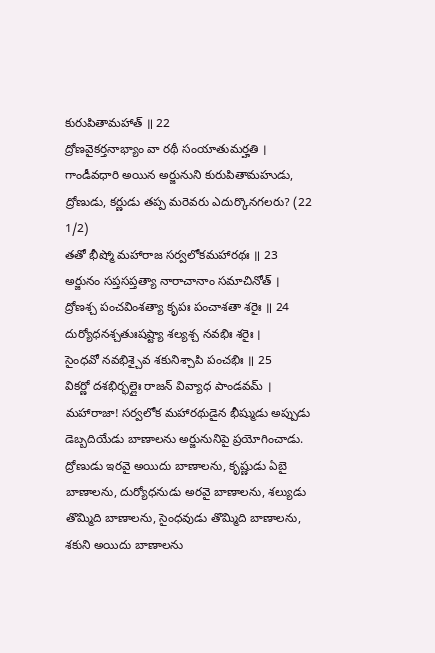కురుపితామహాత్ ॥ 22
ద్రోణవైకర్తనాభ్యాం వా రథీ సంయాతుమర్హతి ।
గాండీవధారి అయిన అర్జునుని కురుపితామహుడు, ద్రోణుడు, కర్ణుడు తప్ప మరెవరు ఎదుర్కొనగలరు? (22 1/2)
తతో భీష్మో మహారాజ సర్వలోకమహారథః ॥ 23
అర్జునం సప్తసప్తత్యా నారాచానాం సమాచినోత్ ।
ద్రోణశ్చ పంచవింశత్యా కృపః పంచాశతా శరైః ॥ 24
దుర్యోధనశ్చతుఃషష్ట్యా శల్యశ్చ నవభిః శరైః ।
సైంధవో నవభిశ్చైవ శకునిశ్చాపి పంచభిః ॥ 25
వికర్ణో దశభిర్భల్లైః రాజన్ వివ్యాధ పాండవమ్ ।
మహారాజా! సర్వలోక మహారథుడైన భీష్ముడు అప్పుడు డెబ్బదియేడు బాణాలను అర్జునునిపై ప్రయోగించాడు. ద్రోణుడు ఇరవై అయిదు బాణాలను, కృష్ణుడు ఏబై బాణాలను, దుర్యోధనుడు అరవై బాణాలను, శల్యుడు తొమ్మిది బాణాలను, సైంధవుడు తొమ్మిది బాణాలను, శకుని అయిదు బాణాలను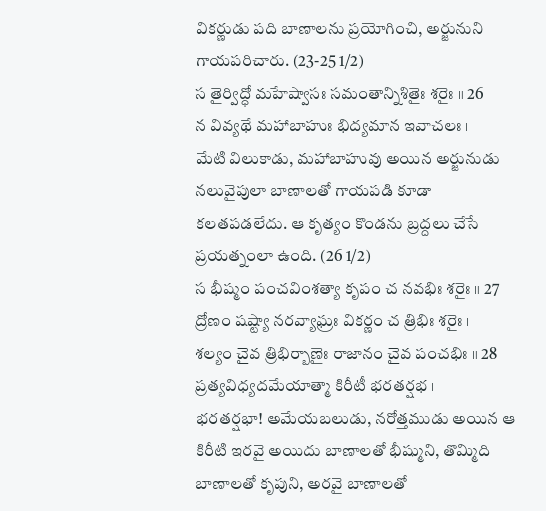వికర్ణుడు పది బాణాలను ప్రయోగించి, అర్జునుని గాయపరిచారు. (23-25 1/2)
స తైర్విద్ధో మహేష్వాసః సమంతాన్నిశితైః శరైః ॥ 26
న వివ్యథే మహాబాహుః భిద్యమాన ఇవాచలః ।
మేటి విలుకాడు, మహాబాహువు అయిన అర్జునుడు నలువైపులా బాణాలతో గాయపడి కూడా కలతపడలేదు. ఆ కృత్యం కొండను బ్రద్దలు చేసే ప్రయత్నంలా ఉంది. (26 1/2)
స భీష్మం పంచవింశత్యా కృపం చ నవభిః శరైః ॥ 27
ద్రోణం షష్ట్యా నరవ్యాఘ్రః వికర్ణం చ త్రిభిః శరైః ।
శల్యం చైవ త్రిభిర్బాణైః రాజానం చైవ పంచభిః ॥ 28
ప్రత్యవిధ్యదమేయాత్మా కిరీటీ భరతర్షభ ।
భరతర్షభా! అమేయబలుడు, నరోత్తముడు అయిన ఆ కిరీటి ఇరవై అయిదు బాణాలతో భీష్ముని, తొమ్మిది బాణాలతో కృపుని, అరవై బాణాలతో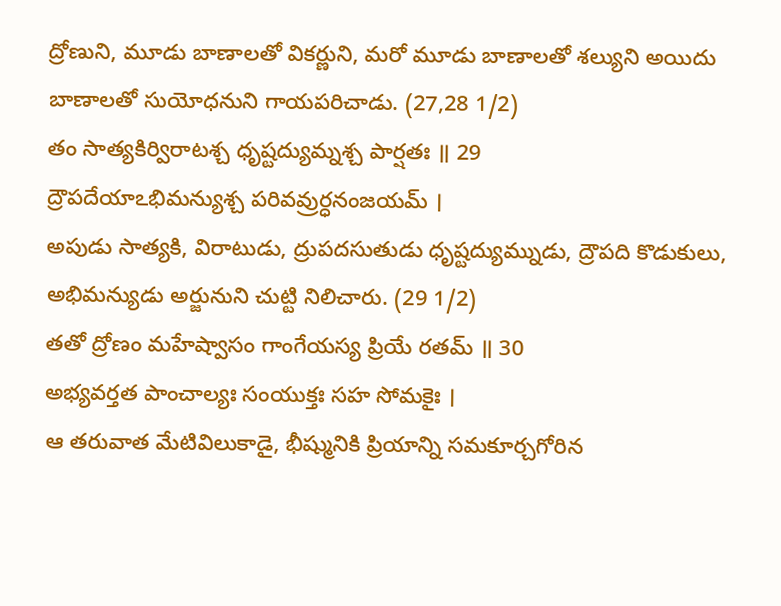ద్రోణుని, మూడు బాణాలతో వికర్ణుని, మరో మూడు బాణాలతో శల్యుని అయిదు బాణాలతో సుయోధనుని గాయపరిచాడు. (27,28 1/2)
తం సాత్యకిర్విరాటశ్చ ధృష్టద్యుమ్నశ్చ పార్షతః ॥ 29
ద్రౌపదేయాఽభిమన్యుశ్చ పరివవ్రుర్ధనంజయమ్ ।
అపుడు సాత్యకి, విరాటుడు, ద్రుపదసుతుడు ధృష్టద్యుమ్నుడు, ద్రౌపది కొడుకులు, అభిమన్యుడు అర్జునుని చుట్టి నిలిచారు. (29 1/2)
తతో ద్రోణం మహేష్వాసం గాంగేయస్య ప్రియే రతమ్ ॥ 30
అభ్యవర్తత పాంచాల్యః సంయుక్తః సహ సోమకైః ।
ఆ తరువాత మేటివిలుకాడై, భీష్మునికి ప్రియాన్ని సమకూర్చగోరిన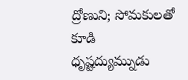ద్రోణుని; సోమకులతో కూడి ధృష్టద్యుమ్నుడు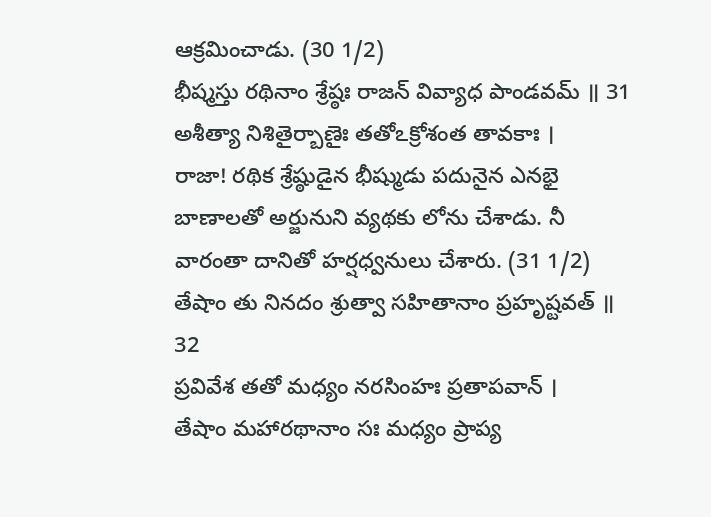ఆక్రమించాడు. (30 1/2)
భీష్మస్తు రథినాం శ్రేష్ఠః రాజన్ వివ్యాధ పాండవమ్ ॥ 31
అశీత్యా నిశితైర్బాణైః తతోఽక్రోశంత తావకాః ।
రాజా! రథిక శ్రేష్ఠుడైన భీష్ముడు పదునైన ఎనభై బాణాలతో అర్జునుని వ్యథకు లోను చేశాడు. నీ వారంతా దానితో హర్షధ్వనులు చేశారు. (31 1/2)
తేషాం తు నినదం శ్రుత్వా సహితానాం ప్రహృష్టవత్ ॥ 32
ప్రవివేశ తతో మధ్యం నరసింహః ప్రతాపవాన్ ।
తేషాం మహారథానాం సః మధ్యం ప్రాప్య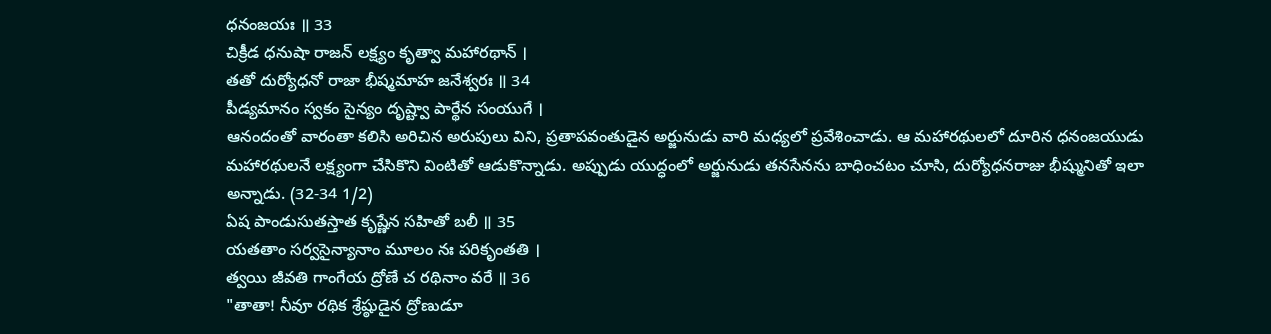ధనంజయః ॥ 33
చిక్రీడ ధనుషా రాజన్ లక్ష్యం కృత్వా మహారథాన్ ।
తతో దుర్యోధనో రాజా భీష్మమాహ జనేశ్వరః ॥ 34
పీడ్యమానం స్వకం సైన్యం దృష్ట్వా పార్థేన సంయుగే ।
ఆనందంతో వారంతా కలిసి అరిచిన అరుపులు విని, ప్రతాపవంతుడైన అర్జునుడు వారి మధ్యలో ప్రవేశించాడు. ఆ మహారథులలో దూరిన ధనంజయుడు మహారథులనే లక్ష్యంగా చేసికొని వింటితో ఆడుకొన్నాడు. అప్పుడు యుద్ధంలో అర్జునుడు తనసేనను బాధించటం చూసి, దుర్యోధనరాజు భీష్మునితో ఇలా అన్నాడు. (32-34 1/2)
ఏష పాండుసుతస్తాత కృష్ణేన సహితో బలీ ॥ 35
యతతాం సర్వసైన్యానాం మూలం నః పరికృంతతి ।
త్వయి జీవతి గాంగేయ ద్రోణే చ రథినాం వరే ॥ 36
"తాతా! నీవూ రథిక శ్రేష్ఠుడైన ద్రోణుడూ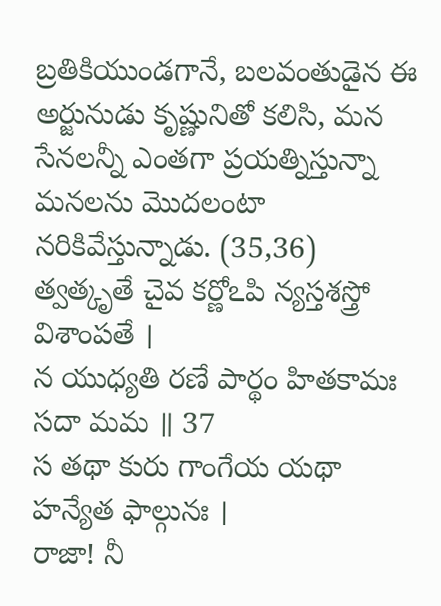బ్రతికియుండగానే, బలవంతుడైన ఈ అర్జునుడు కృష్ణునితో కలిసి, మన సేనలన్నీ ఎంతగా ప్రయత్నిస్తున్నా మనలను మొదలంటా నరికివేస్తున్నాడు. (35,36)
త్వత్కృతే చైవ కర్ణోఽపి న్యస్తశస్త్రో విశాంపతే ।
న యుధ్యతి రణే పార్థం హితకామః సదా మమ ॥ 37
స తథా కురు గాంగేయ యథా హన్యేత ఫాల్గునః ।
రాజా! నీ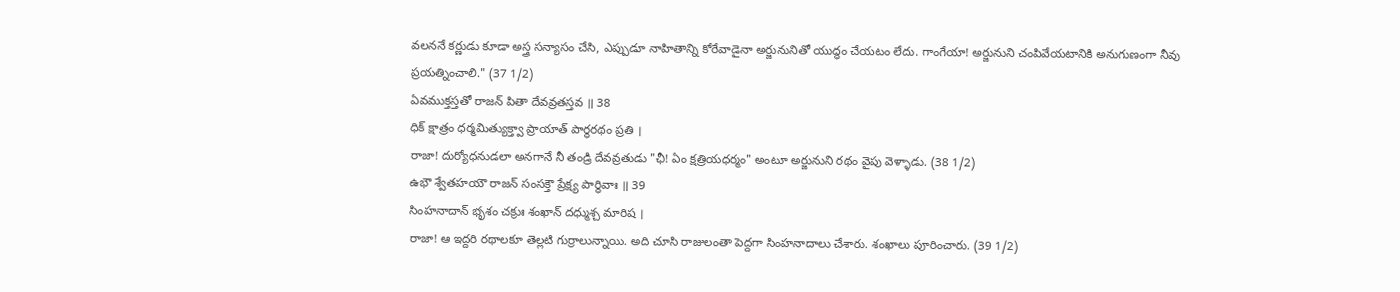వలననే కర్ణుడు కూడా అస్త్ర సన్యాసం చేసి, ఎప్పుడూ నాహితాన్ని కోరేవాడైనా అర్జునునితో యుద్ధం చేయటం లేదు. గాంగేయా! అర్జునుని చంపివేయటానికి అనుగుణంగా నీవు ప్రయత్నించాలి." (37 1/2)
ఏవముక్తస్తతో రాజన్ పితా దేవవ్రతస్తవ ॥ 38
ధిక్ క్షాత్రం ధర్మమిత్యుక్త్వా ప్రాయాత్ పార్థరథం ప్రతి ।
రాజా! దుర్యోధనుడలా అనగానే నీ తండ్రి దేవవ్రతుడు "ఛీ! ఏం క్షత్రియధర్మం" అంటూ అర్జునుని రథం వైపు వెళ్ళాడు. (38 1/2)
ఉభౌ శ్వేతహయౌ రాజన్ సంసక్తౌ ప్రేక్ష్య పార్థివాః ॥ 39
సింహనాదాన్ భృశం చక్రుః శంఖాన్ దధ్ముశ్చ మారిష ।
రాజా! ఆ ఇద్దరి రథాలకూ తెల్లటి గుర్రాలున్నాయి. అది చూసి రాజులంతా పెద్దగా సింహనాదాలు చేశారు. శంఖాలు పూరించారు. (39 1/2)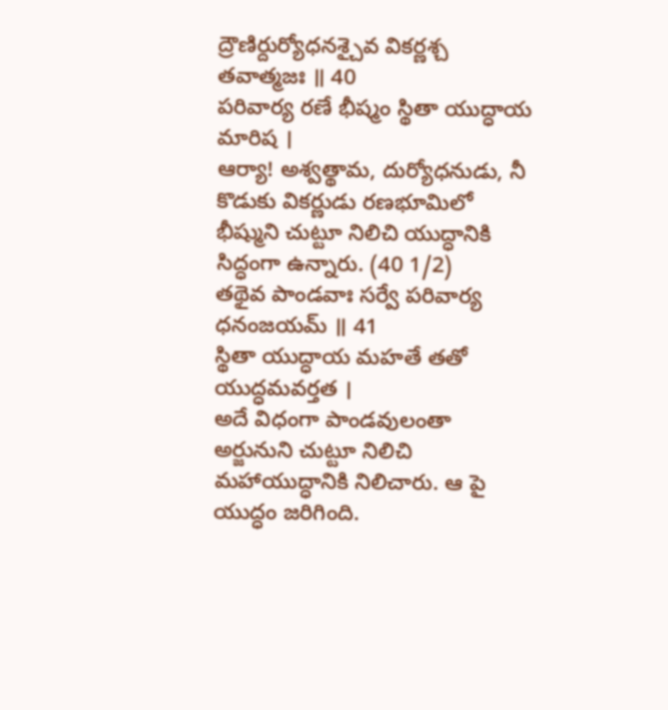ద్రౌణిర్దుర్యోధనశ్చైవ వికర్ణశ్చ తవాత్మజః ॥ 40
పరివార్య రణే భీష్మం స్థితా యుద్ధాయ మారిష ।
ఆర్యా! అశ్వత్థామ, దుర్యోధనుడు, నీ కొడుకు వికర్ణుడు రణభూమిలో భీష్ముని చుట్టూ నిలిచి యుద్ధానికి సిద్ధంగా ఉన్నారు. (40 1/2)
తథైవ పాండవాః సర్వే పరివార్య ధనంజయమ్ ॥ 41
స్థితా యుద్ధాయ మహతే తతో యుద్ధమవర్తత ।
అదే విధంగా పాండవులంతా అర్జునుని చుట్టూ నిలిచి మహాయుద్ధానికి నిలిచారు. ఆ పై యుద్ధం జరిగింది.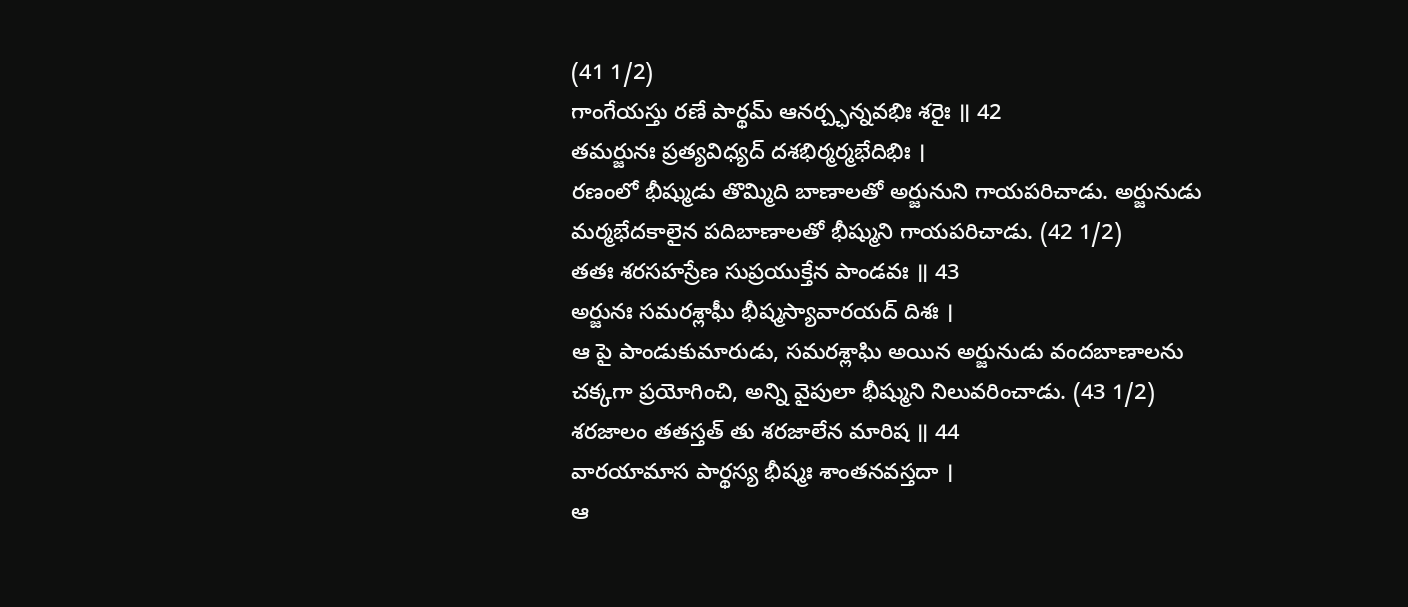(41 1/2)
గాంగేయస్తు రణే పార్థమ్ ఆనర్చ్ఛన్నవభిః శరైః ॥ 42
తమర్జునః ప్రత్యవిధ్యద్ దశభిర్మర్మభేదిభిః ।
రణంలో భీష్ముడు తొమ్మిది బాణాలతో అర్జునుని గాయపరిచాడు. అర్జునుడు మర్మభేదకాలైన పదిబాణాలతో భీష్ముని గాయపరిచాడు. (42 1/2)
తతః శరసహస్రేణ సుప్రయుక్తేన పాండవః ॥ 43
అర్జునః సమరశ్లాఘీ భీష్మస్యావారయద్ దిశః ।
ఆ పై పాండుకుమారుడు, సమరశ్లాఘి అయిన అర్జునుడు వందబాణాలను చక్కగా ప్రయోగించి, అన్ని వైపులా భీష్ముని నిలువరించాడు. (43 1/2)
శరజాలం తతస్తత్ తు శరజాలేన మారిష ॥ 44
వారయామాస పార్థస్య భీష్మః శాంతనవస్తదా ।
ఆ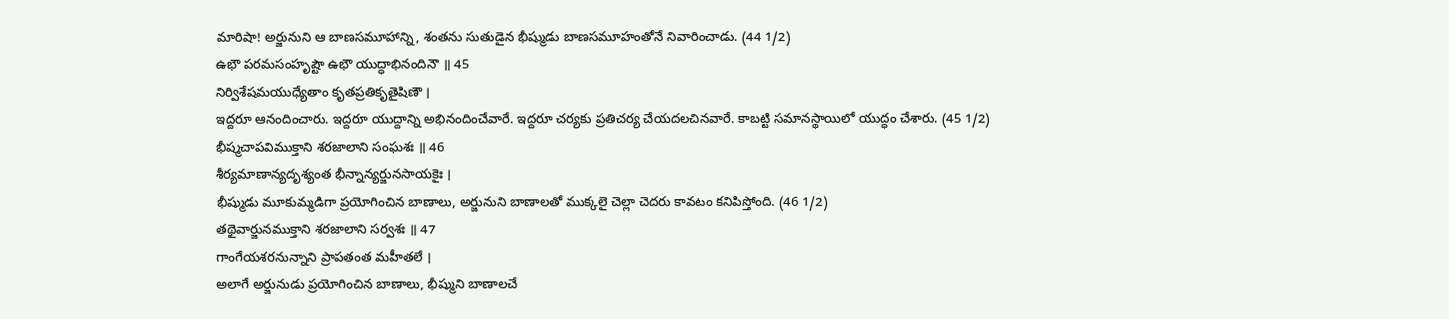మారిషా! అర్జునుని ఆ బాణసమూహాన్ని, శంతను సుతుడైన భీష్ముడు బాణసమూహంతోనే నివారించాడు. (44 1/2)
ఉభౌ పరమసంహృష్టౌ ఉభౌ యుద్ధాభినందినౌ ॥ 45
నిర్విశేషమయుధ్యేతాం కృతప్రతికృతైషిణౌ ।
ఇద్దరూ ఆనందించారు. ఇద్దరూ యుద్దాన్ని అభినందించేవారే. ఇద్దరూ చర్యకు ప్రతిచర్య చేయదలచినవారే. కాబట్టి సమానస్థాయిలో యుద్ధం చేశారు. (45 1/2)
భీష్మచాపవిముక్తాని శరజాలాని సంఘశః ॥ 46
శీర్యమాణాన్యదృశ్యంత భీన్నాన్యర్జునసాయకైః ।
భీష్ముడు మూకుమ్మడిగా ప్రయోగించిన బాణాలు, అర్జునుని బాణాలతో ముక్కలై చెల్లా చెదరు కావటం కనిపిస్తోంది. (46 1/2)
తథైవార్జునముక్తాని శరజాలాని సర్వశః ॥ 47
గాంగేయశరనున్నాని ప్రాపతంత మహీతలే ।
అలాగే అర్జునుడు ప్రయోగించిన బాణాలు, భీష్ముని బాణాలచే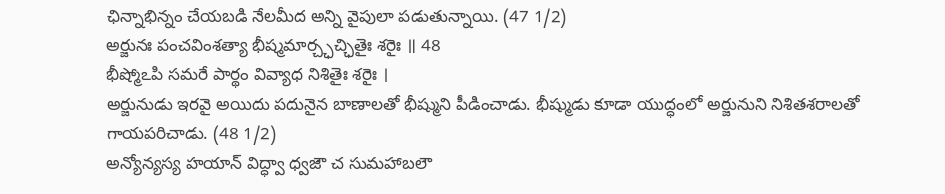ఛిన్నాభిన్నం చేయబడి నేలమీద అన్ని వైపులా పడుతున్నాయి. (47 1/2)
అర్జునః పంచవింశత్యా భీష్మమార్చ్ఛచ్ఛితైః శరైః ॥ 48
భీష్మోఽపి సమరే పార్థం వివ్యాధ నిశితైః శరైః ।
అర్జునుడు ఇరవై అయిదు పదునైన బాణాలతో భీష్ముని పీడించాడు. భీష్ముడు కూడా యుద్ధంలో అర్జునుని నిశితశరాలతో గాయపరిచాడు. (48 1/2)
అన్యోన్యస్య హయాన్ విద్ధ్వా ధ్వజౌ చ సుమహాబలౌ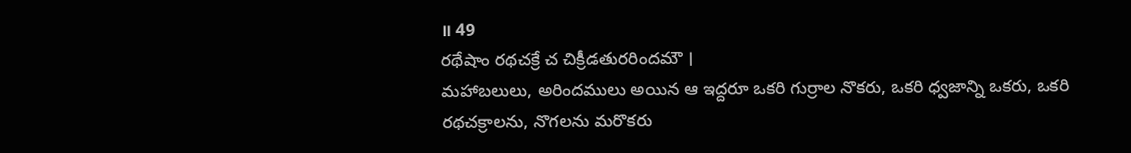॥ 49
రథేషాం రథచక్రే చ చిక్రీడతురరిందమౌ ।
మహాబలులు, అరిందములు అయిన ఆ ఇద్దరూ ఒకరి గుర్రాల నొకరు, ఒకరి ధ్వజాన్ని ఒకరు, ఒకరి రథచక్రాలను, నొగలను మరొకరు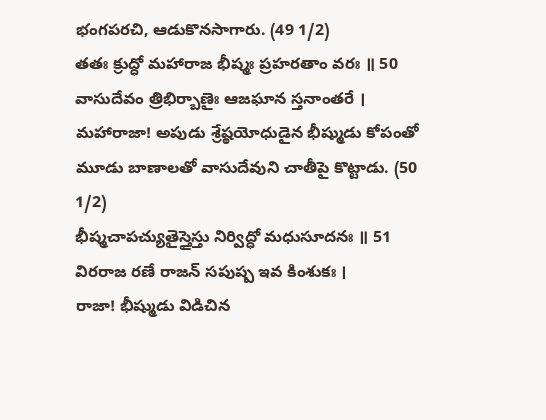భంగపరచి, ఆడుకొనసాగారు. (49 1/2)
తతః క్రుద్ధో మహారాజ భీష్మః ప్రహరతాం వరః ॥ 50
వాసుదేవం త్రిభిర్బాణైః ఆజఘాన స్తనాంతరే ।
మహారాజా! అపుడు శ్రేష్ఠయోధుడైన భీష్ముడు కోపంతో మూడు బాణాలతో వాసుదేవుని చాతీపై కొట్టాడు. (50 1/2)
భీష్మచాపచ్యుతైస్తైస్తు నిర్విద్ధో మధుసూదనః ॥ 51
విరరాజ రణే రాజన్ సపుష్ప ఇవ కింశుకః ।
రాజా! భీష్ముడు విడిచిన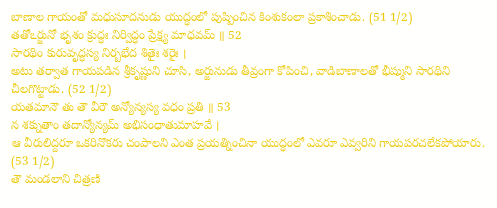బాణాల గాయంతో మధుసూదనుడు యుద్ధంలో పుష్పించిన కింశుకంలా ప్రకాశించాడు. (51 1/2)
తతోఽర్జునో భృశం క్రుద్ధః నిర్విద్ధం ప్రేక్ష్య మాధవమ్ ॥ 52
సారథిం కురువృద్ధస్య నిర్బభేద శితైః శరైః ।
అటు తర్వాత గాయపడిన శ్రీకృష్ణుని చూసి, అర్జునుడు తీవ్రంగా కోపించి, వాడిబాణాలతో భీష్ముని సారథిని చీలగొట్టాడు. (52 1/2)
యతమానౌ తు తౌ వీరౌ అన్యోన్యస్య వధం ప్రతి ॥ 53
న శక్నుతాం తదాన్యోన్యమ్ అభిసంధాతుమాహవే ।
ఆ వీరులిద్దరూ ఒకరినొకరు చంపాలని ఎంత ప్రయత్నించినా యుద్ధంలో ఎవరూ ఎవ్వరిని గాయపరచలేకపోయారు. (53 1/2)
తౌ మండలాని చిత్రణి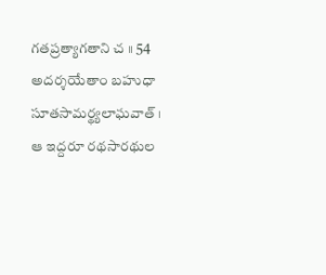గతప్రత్యాగతాని చ ॥ 54
అదర్శయేతాం బహుధా సూతసామర్థ్యలాఘవాత్ ।
ఆ ఇద్దరూ రథసారథుల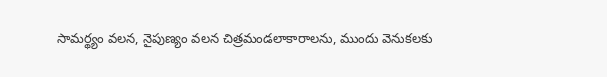సామర్థ్యం వలన, నైపుణ్యం వలన చిత్రమండలాకారాలను, ముందు వెనుకలకు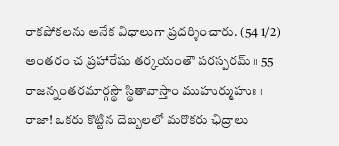రాకపోకలను అనేక విధాలుగా ప్రదర్శించారు. (54 1/2)
అంతరం చ ప్రహారేషు తర్కయంతౌ పరస్పరమ్ ॥ 55
రాజన్నంతరమార్గస్థౌ స్థితావాస్తాం ముహుర్ముహుః ।
రాజా! ఒకరు కొట్టిన దెబ్బలలో మరొకరు ఛిద్రాలు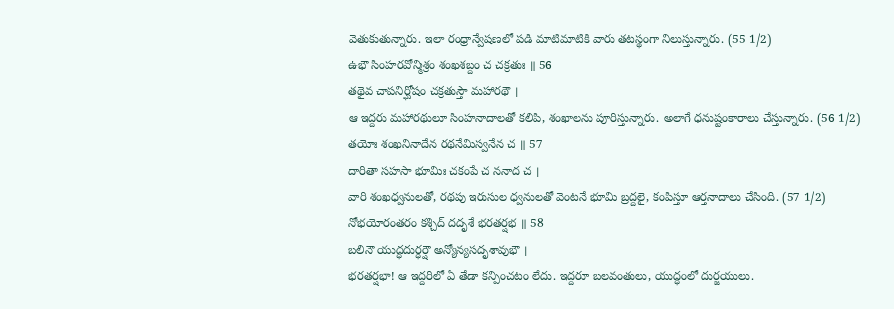వెతుకుతున్నారు. ఇలా రంధ్రాన్వేషణలో పడి మాటిమాటికి వారు తటస్థంగా నిలుస్తున్నారు. (55 1/2)
ఉభౌ సింహరవోన్మిశ్రం శంఖశబ్దం చ చక్రతుః ॥ 56
తథైవ చాపనిర్ఘోషం చక్రతుస్తౌ మహారథౌ ।
ఆ ఇద్దరు మహారథులూ సింహనాదాలతో కలిపి, శంఖాలను పూరిస్తున్నారు. అలాగే ధనుష్టంకారాలు చేస్తున్నారు. (56 1/2)
తయోః శంఖనినాదేన రథనేమిస్వనేన చ ॥ 57
దారితా సహసా భూమిః చకంపే చ ననాద చ ।
వారి శంఖధ్వనులతో, రథపు ఇరుసుల ధ్వనులతో వెంటనే భూమి బ్రద్దలై, కంపిస్తూ ఆర్తనాదాలు చేసింది. (57 1/2)
నోభయోరంతరం కశ్చిద్ దదృశే భరతర్షభ ॥ 58
బలినౌ యుద్ధదుర్ధర్షౌ అన్యోన్యసదృశావుభౌ ।
భరతర్షభా! ఆ ఇద్దరిలో ఏ తేడా కన్పించటం లేదు. ఇద్దరూ బలవంతులు, యుద్ధంలో దుర్జయులు.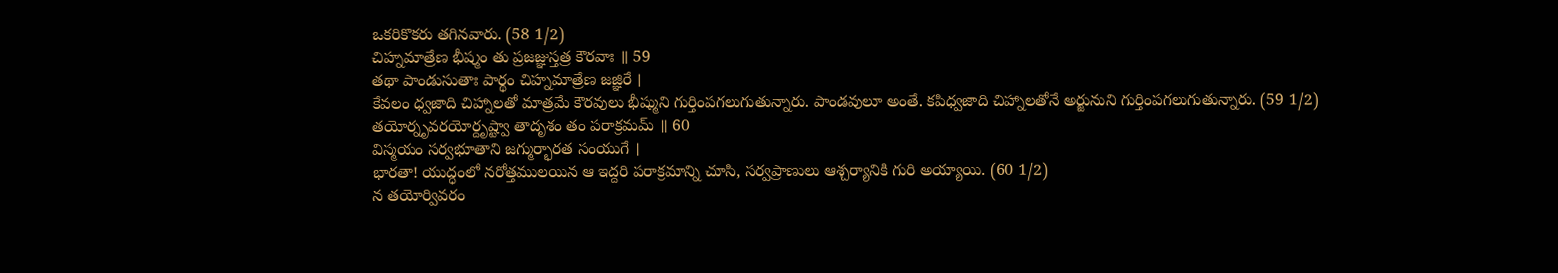ఒకరికొకరు తగినవారు. (58 1/2)
చిహ్నమాత్రేణ భీష్మం తు ప్రజజ్ఞుస్తత్ర కౌరవాః ॥ 59
తథా పాండుసుతాః పార్థం చిహ్నమాత్రేణ జజ్ఞిరే ।
కేవలం ధ్వజాది చిహ్నాలతో మాత్రమే కౌరవులు భీష్ముని గుర్తింపగలుగుతున్నారు. పాండవులూ అంతే. కపిధ్వజాది చిహ్నాలతోనే అర్జునుని గుర్తింపగలుగుతున్నారు. (59 1/2)
తయోర్నృవరయోర్దృష్ట్వా తాదృశం తం పరాక్రమమ్ ॥ 60
విస్మయం సర్వభూతాని జగ్ముర్భారత సంయుగే ।
భారతా! యుద్ధంలో నరోత్తములయిన ఆ ఇద్దరి పరాక్రమాన్ని చూసి, సర్వప్రాణులు ఆశ్చర్యానికి గురి అయ్యాయి. (60 1/2)
న తయోర్వివరం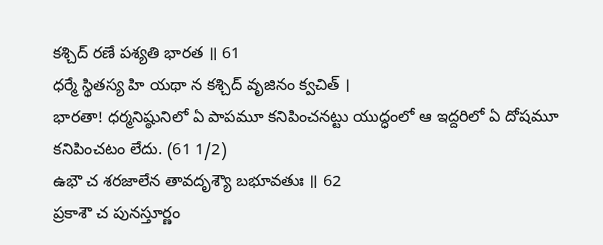కశ్చిద్ రణే పశ్యతి భారత ॥ 61
ధర్మే స్థితస్య హి యథా న కశ్చిద్ వృజినం క్వచిత్ ।
భారతా! ధర్మనిష్ఠునిలో ఏ పాపమూ కనిపించనట్టు యుద్ధంలో ఆ ఇద్దరిలో ఏ దోషమూ కనిపించటం లేదు. (61 1/2)
ఉభౌ చ శరజాలేన తావదృశ్యౌ బభూవతుః ॥ 62
ప్రకాశౌ చ పునస్తూర్ణం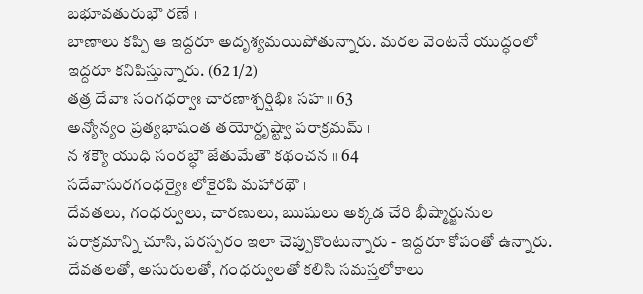బభూవతురుభౌ రణే ।
బాణాలు కప్పి ఆ ఇద్దరూ అదృశ్యమయిపోతున్నారు. మరల వెంటనే యుద్ధంలో ఇద్దరూ కనిపిస్తున్నారు. (62 1/2)
తత్ర దేవాః సంగధర్వాః చారణాశ్చర్షిభిః సహ ॥ 63
అన్యోన్యం ప్రత్యభాషంత తయోర్దృష్ట్వా పరాక్రమమ్ ।
న శక్యౌ యుధి సంరబ్ధౌ జేతుమేతౌ కథంచన ॥ 64
సదేవాసురగంధర్యైః లోకైరపి మహారథౌ ।
దేవతలు, గంధర్వులు, చారణులు, ఋషులు అక్కడ చేరి భీష్మార్జునుల పరాక్రమాన్ని చూసి, పరస్పరం ఇలా చెప్పుకొంటున్నారు - ఇద్దరూ కోపంతో ఉన్నారు. దేవతలతో, అసురులతో, గంధర్వులతో కలిసి సమస్తలోకాలు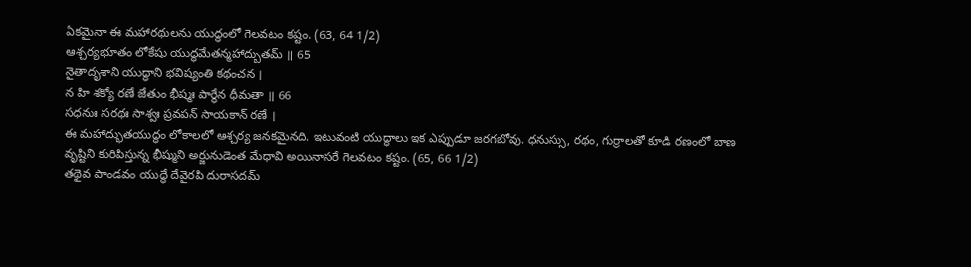ఏకమైనా ఈ మహారథులను యుద్ధంలో గెలవటం కష్టం. (63, 64 1/2)
ఆశ్చర్యభూతం లోకేషు యుద్ధమేతన్మహాద్బుతమ్ ॥ 65
నైతాదృశాని యుద్ధాని భవిష్యంతి కథంచన ।
న హి శక్యో రణే జేతుం భీష్మః పార్థేన ధీమతా ॥ 66
సధనుః సరథః సాశ్వః ప్రవపన్ సాయకాన్ రణే ।
ఈ మహాద్భుతయుద్ధం లోకాలలో ఆశ్చర్య జనకమైనది. ఇటువంటి యుద్ధాలు ఇక ఎప్పుడూ జరగబోవు. ధనుస్సు, రథం, గుర్రాలతో కూడి రణంలో బాణ వృష్టిని కురిపిస్తున్న భీష్ముని అర్జునుడెంత మేధావి అయినాసరే గెలవటం కష్టం. (65, 66 1/2)
తథైవ పాండవం యుద్ధే దేవైరపి దురాసదమ్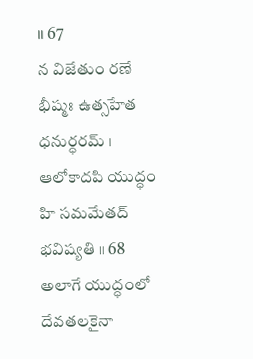॥ 67
న విజేతుం రణే భీష్మః ఉత్సహేత ధనుర్ధరమ్ ।
ఆలోకాదపి యుద్ధం హి సమమేతద్ భవిష్యతి ॥ 68
అలాగే యుద్ధంలో దేవతలకైనా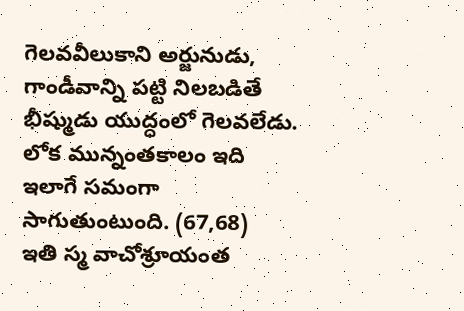గెలవవీలుకాని అర్జునుడు, గాండీవాన్ని పట్టి నిలబడితే భీష్ముడు యుద్ధంలో గెలవలేడు. లోక మున్నంతకాలం ఇది ఇలాగే సమంగా సాగుతుంటుంది. (67,68)
ఇతి స్మ వాచోశ్రూయంత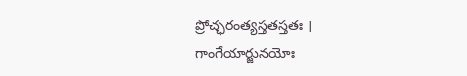ప్రోచ్ఛరంత్యస్తతస్తతః ।
గాంగేయార్జునయోః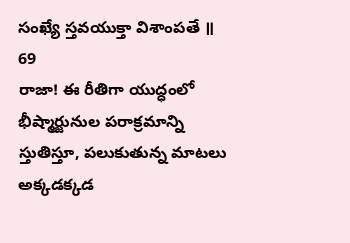సంఖ్యే స్తవయుక్తా విశాంపతే ॥ 69
రాజా! ఈ రీతిగా యుద్ధంలో భీష్మార్జునుల పరాక్రమాన్ని స్తుతిస్తూ, పలుకుతున్న మాటలు అక్కడక్కడ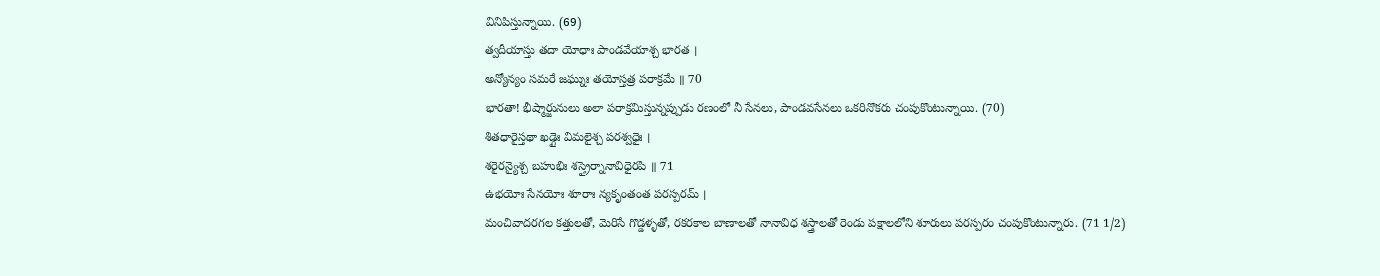వినిపిస్తున్నాయి. (69)
త్వదీయాస్తు తదా యోధాః పాండవేయాశ్చ భారత ।
అన్యోన్యం సమరే జఘ్నుః తయోస్తత్ర పరాక్రమే ॥ 70
భారతా! భీష్మార్జునులు అలా పరాక్రమిస్తున్నప్పుడు రణంలో నీ సేనలు, పాండవసేనలు ఒకరినొకరు చంపుకొంటున్నాయి. (70)
శితధారైస్తథా ఖడ్గైః విమలైశ్చ పరశ్వధైః ।
శరైరన్యైశ్చ బహుభిః శస్త్రైర్నానావిధైరపి ॥ 71
ఉభయోః సేనయోః శూరాః న్యకృంతంత పరస్పరమ్ ।
మంచివాదరగల కత్తులతో, మెరిసే గొడ్డళ్ళతో, రకరకాల బాణాలతో నానావిధ శస్త్రాలతో రెండు పక్షాలలోని శూరులు పరస్పరం చంపుకొంటున్నారు. (71 1/2)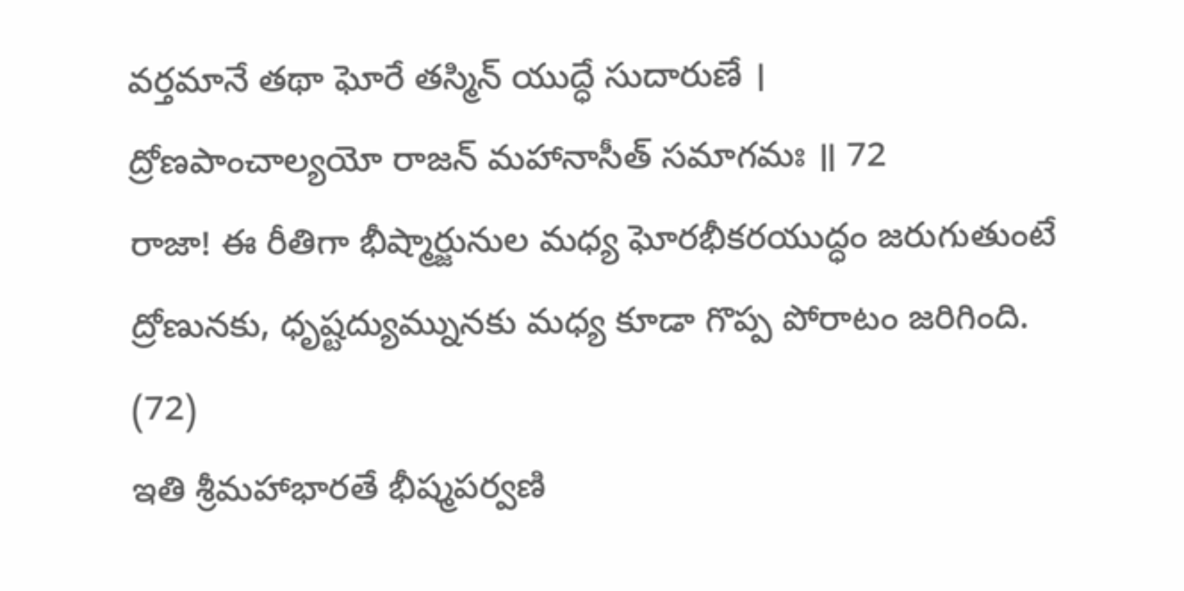వర్తమానే తథా ఘోరే తస్మిన్ యుద్ధే సుదారుణే ।
ద్రోణపాంచాల్యయో రాజన్ మహానాసీత్ సమాగమః ॥ 72
రాజా! ఈ రీతిగా భీష్మార్జునుల మధ్య ఘోరభీకరయుద్ధం జరుగుతుంటే ద్రోణునకు, ధృష్టద్యుమ్నునకు మధ్య కూడా గొప్ప పోరాటం జరిగింది. (72)
ఇతి శ్రీమహాభారతే భీష్మపర్వణి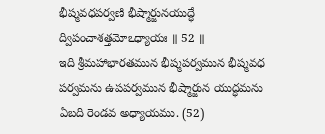భీష్మవధపర్వణి భీష్మార్జునయుద్ధే ద్విపంచాశత్తమోఽధ్యాయః ॥ 52 ॥
ఇది శ్రీమహాభారతమున భీష్మపర్వమున భీష్మవధ పర్వమను ఉపపర్వమున భీష్మార్జున యుద్ధమను ఏబది రెండవ అధ్యాయము. (52)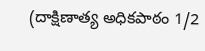(దాక్షిణాత్య అధికపాఠం 1/2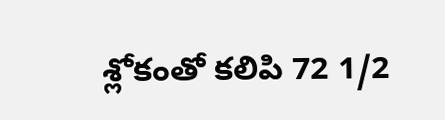శ్లోకంతో కలిపి 72 1/2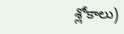శ్లోకాలు)